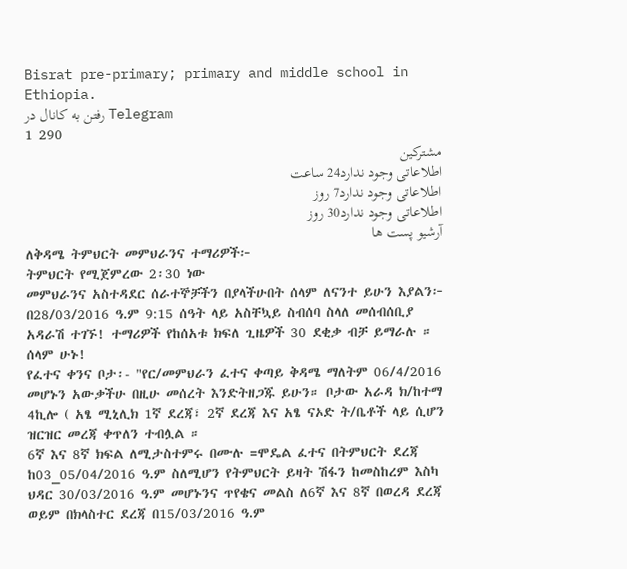Bisrat pre-primary; primary and middle school in Ethiopia.
رفتن به کانال در Telegram
1 290
مشترکین
اطلاعاتی وجود ندارد24 ساعت
اطلاعاتی وجود ندارد7 روز
اطلاعاتی وجود ندارد30 روز
آرشیو پست ها
ለቅዳሜ ትምህርት መምህራንና ተማሪዎች፦
ትምህርት የሚጀምረው 2፡30 ነው
መምህራንና አስተዳደር ሰራተኞቻችን በያላችሁበት ሰላም ለናንተ ይሁን እያልን፦
በ28/03/2016 ዓ.ም 9:15 ሰዓት ላይ አስቸኳይ ስብሰባ ስላለ መሰብሰቢያ አዳራሽ ተገኙ! ተማሪዎች የከሰአቱ ክፍለ ጊዜዎች 30 ደቂቃ ብቻ ይማራሉ ። ሰላም ሁኑ!
የፈተና ቀንና ቦታ፡- "የር/መምህራን ፈተና ቀጣይ ቅዳሜ ማለትም 06/4/2016 መሆኑን አውቃችሁ በዚሁ መሰረት እንድትዘጋጁ ይሁን። ቦታው አራዳ ክ/ከተማ 4ኪሎ ( አፄ ሚኒሊክ 1ኛ ደረጃ፣ 2ኛ ደረጃ እና አፄ ናኦድ ት/ቤቶች ላይ ሲሆን ዝርዝር መረጃ ቀጥለን ተብሏል ።
6ኛ እና 8ኛ ክፍል ለሚታስተምሩ በሙሉ =ሞዴል ፈተና በትምህርት ደረጃ ከ03_05/04/2016 ዓ.ም ስለሚሆን የትምህርት ይዛት ሽፋን ከመስከረም እስካ ህዳር 30/03/2016 ዓ.ም መሆኑንና ጥየቄና መልስ ለ6ኛ እና 8ኛ በወረዳ ደረጃ ወይም በክላስተር ደረጃ በ15/03/2016 ዓ.ም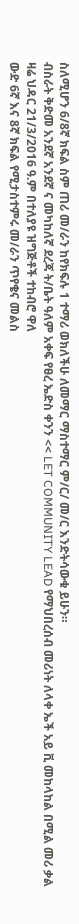ስለሚሆን 6/8ኛ ክፍል ስም ጠሪ መ/ራን ከየክፍሉ 1 ተማሪ ወክለችሁ ለመማር ማስተማር ም/ር/ መ/ር እንድትሳውቁ ይሁን።
ብስራት ቅድመ አንደኛ አንደኛ ና መካከለኛ ደረጃ ት/ቤት ዓለም አቀፍ የፀረ ኤድስ ቀንን << LET COMMUNITY LEAD የማህበረሰብ መሪነት ለላቀ ኤች አይ ቪ መከላከል በሚል መሪ ቃል ዛሬ ህዳር 21/3/2016 ዓ.ም በተለያዩ ዝግጅቶች ተከብሮ ዋለ
ውድ 6ኛ እና 8ኛ ክፍል የሚታስተምሩ መ/ራን ጥየቄና መልስ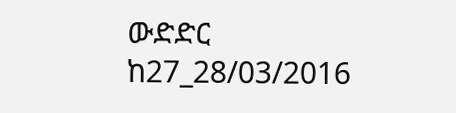ውድድር ከ27_28/03/2016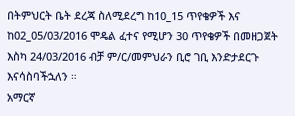በትምህርት ቤት ደረጃ ስለሚደረግ ከ10_15 ጥየቄዎች እና ከ02_05/03/2016 ሞዴል ፈተና የሚሆን 30 ጥየቄዎች በመዘጋጀት እስካ 24/03/2016 ብቻ ም/ር/መምህራን ቢሮ ገቢ እንድታደርጉ እናሳስባችኋለን ።
አማርኛ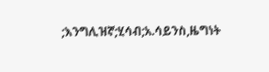;እንግሊዝኛ;ሂሳብ;አ.ሳይንስ,ዜግነት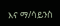እና ማ/ሳይንስ